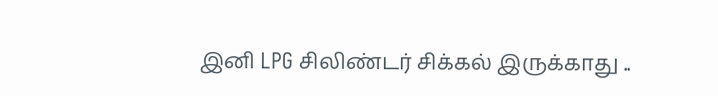இனி LPG சிலிண்டர் சிக்கல் இருக்காது ..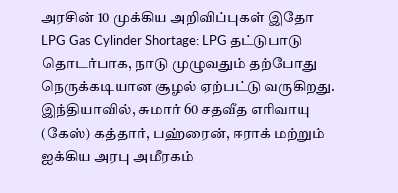அரசின் 10 முக்கிய அறிவிப்புகள் இதோ
LPG Gas Cylinder Shortage: LPG தட்டுபாடு தொடர்பாக, நாடு முழுவதும் தற்போது நெருக்கடியான சூழல் ஏற்பட்டு வருகிறது. இந்தியாவில், சுமார் 60 சதவீத எரிவாயு (கேஸ்) கத்தார், பஹ்ரைன், ஈராக் மற்றும் ஐக்கிய அரபு அமீரகம்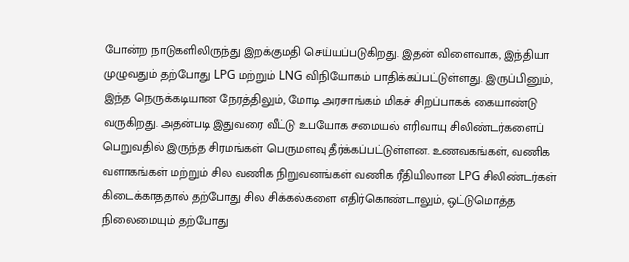போன்ற நாடுகளிலிருந்து இறக்குமதி செய்யப்படுகிறது. இதன் விளைவாக, இந்தியா முழுவதும் தற்போது LPG மற்றும் LNG விநியோகம் பாதிக்கப்பட்டுள்ளது. இருப்பினும், இந்த நெருக்கடியான நேரத்திலும், மோடி அரசாங்கம் மிகச் சிறப்பாகக் கையாண்டு வருகிறது. அதன்படி இதுவரை வீட்டு உபயோக சமையல் எரிவாயு சிலிண்டர்களைப் பெறுவதில் இருந்த சிரமங்கள் பெருமளவு தீர்க்கப்பட்டுள்ளன. உணவகங்கள், வணிக வளாகங்கள் மற்றும் சில வணிக நிறுவனங்கள் வணிக ரீதியிலான LPG சிலிண்டர்கள் கிடைக்காததால் தற்போது சில சிக்கல்களை எதிர்கொண்டாலும், ஒட்டுமொத்த நிலைமையும் தற்போது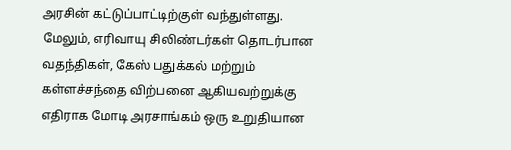அரசின் கட்டுப்பாட்டிற்குள் வந்துள்ளது.
மேலும், எரிவாயு சிலிண்டர்கள் தொடர்பான வதந்திகள், கேஸ் பதுக்கல் மற்றும் கள்ளச்சந்தை விற்பனை ஆகியவற்றுக்கு எதிராக மோடி அரசாங்கம் ஒரு உறுதியான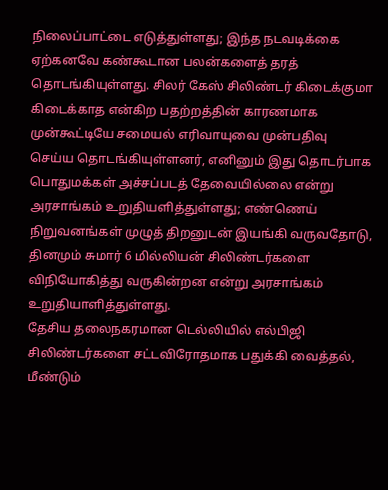நிலைப்பாட்டை எடுத்துள்ளது; இந்த நடவடிக்கை ஏற்கனவே கண்கூடான பலன்களைத் தரத் தொடங்கியுள்ளது. சிலர் கேஸ் சிலிண்டர் கிடைக்குமா கிடைக்காத என்கிற பதற்றத்தின் காரணமாக முன்கூட்டியே சமையல் எரிவாயுவை முன்பதிவு செய்ய தொடங்கியுள்ளனர், எனினும் இது தொடர்பாக பொதுமக்கள் அச்சப்படத் தேவையில்லை என்று அரசாங்கம் உறுதியளித்துள்ளது; எண்ணெய் நிறுவனங்கள் முழுத் திறனுடன் இயங்கி வருவதோடு, தினமும் சுமார் 6 மில்லியன் சிலிண்டர்களை விநியோகித்து வருகின்றன என்று அரசாங்கம் உறுதியாளித்துள்ளது.
தேசிய தலைநகரமான டெல்லியில் எல்பிஜி சிலிண்டர்களை சட்டவிரோதமாக பதுக்கி வைத்தல், மீண்டும்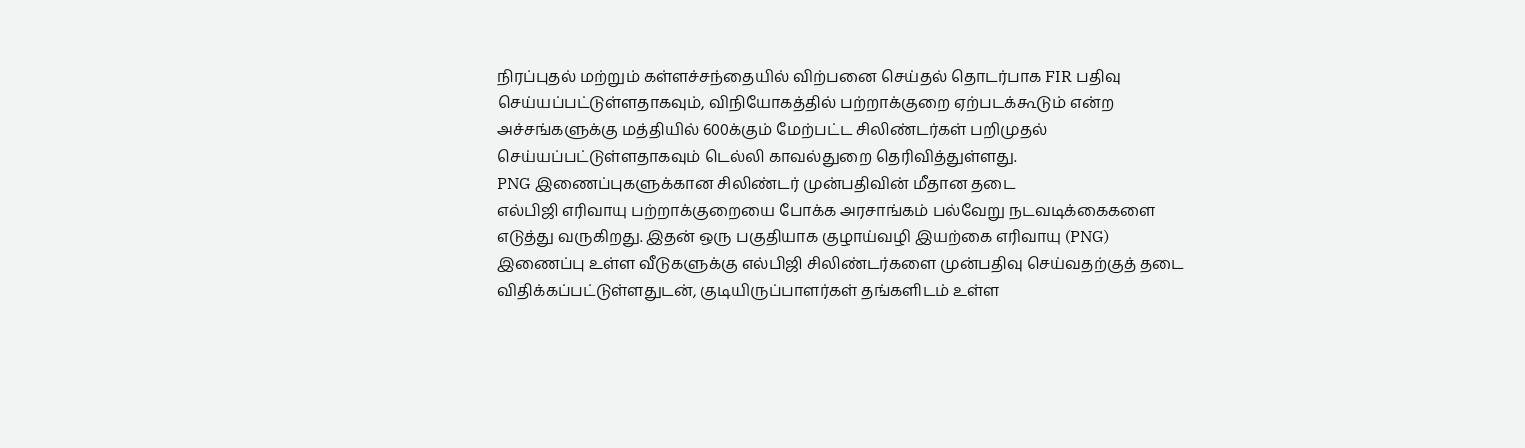நிரப்புதல் மற்றும் கள்ளச்சந்தையில் விற்பனை செய்தல் தொடர்பாக FIR பதிவு செய்யப்பட்டுள்ளதாகவும், விநியோகத்தில் பற்றாக்குறை ஏற்படக்கூடும் என்ற அச்சங்களுக்கு மத்தியில் 600க்கும் மேற்பட்ட சிலிண்டர்கள் பறிமுதல் செய்யப்பட்டுள்ளதாகவும் டெல்லி காவல்துறை தெரிவித்துள்ளது.
PNG இணைப்புகளுக்கான சிலிண்டர் முன்பதிவின் மீதான தடை
எல்பிஜி எரிவாயு பற்றாக்குறையை போக்க அரசாங்கம் பல்வேறு நடவடிக்கைகளை எடுத்து வருகிறது. இதன் ஒரு பகுதியாக குழாய்வழி இயற்கை எரிவாயு (PNG) இணைப்பு உள்ள வீடுகளுக்கு எல்பிஜி சிலிண்டர்களை முன்பதிவு செய்வதற்குத் தடை விதிக்கப்பட்டுள்ளதுடன், குடியிருப்பாளர்கள் தங்களிடம் உள்ள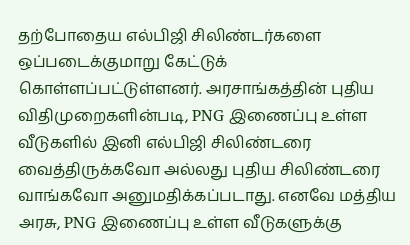தற்போதைய எல்பிஜி சிலிண்டர்களை ஒப்படைக்குமாறு கேட்டுக் கொள்ளப்பட்டுள்ளனர். அரசாங்கத்தின் புதிய விதிமுறைகளின்படி, PNG இணைப்பு உள்ள வீடுகளில் இனி எல்பிஜி சிலிண்டரை வைத்திருக்கவோ அல்லது புதிய சிலிண்டரை வாங்கவோ அனுமதிக்கப்படாது. எனவே மத்திய அரசு, PNG இணைப்பு உள்ள வீடுகளுக்கு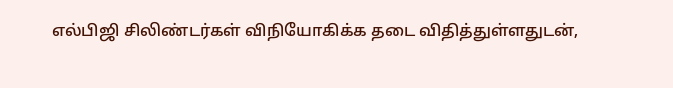எல்பிஜி சிலிண்டர்கள் விநியோகிக்க தடை விதித்துள்ளதுடன்,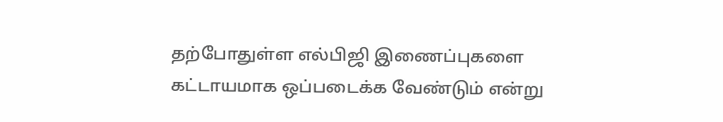தற்போதுள்ள எல்பிஜி இணைப்புகளை கட்டாயமாக ஒப்படைக்க வேண்டும் என்று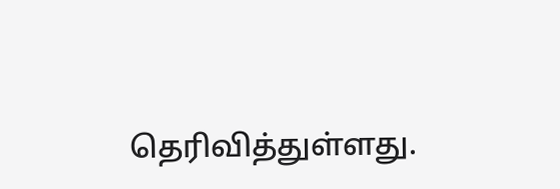தெரிவித்துள்ளது.